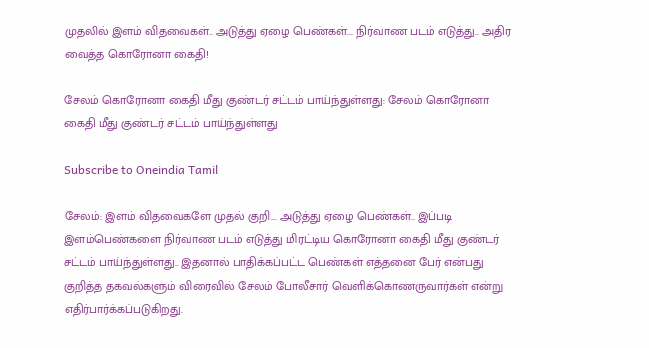முதலில் இளம் விதவைகள்.. அடுத்து ஏழை பெண்கள்... நிர்வாண படம் எடுத்து.. அதிர வைத்த கொரோனா கைதி!

சேலம் கொரோனா கைதி மீது குண்டர் சட்டம் பாய்ந்துள்ளது: சேலம் கொரோனா கைதி மீது குண்டர் சட்டம் பாய்ந்துள்ளது

Subscribe to Oneindia Tamil

சேலம்: இளம் விதவைகளே முதல் குறி... அடுத்து ஏழை பெண்கள்.. இப்படி இளம்பெண்களை நிர்வாண படம் எடுத்து மிரட்டிய கொரோனா கைதி மீது குண்டர் சட்டம் பாய்ந்துள்ளது.. இதனால் பாதிக்கப்பட்ட பெண்கள் எத்தனை பேர் என்பது குறித்த தகவல்களும் விரைவில் சேலம் போலீசார் வெளிக்கொணருவார்கள் என்று எதிர்பார்க்கப்படுகிறது.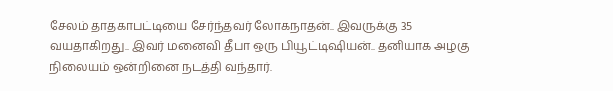சேலம் தாதகாபட்டியை சேர்ந்தவர் லோகநாதன்.. இவருக்கு 35 வயதாகிறது.. இவர் மனைவி தீபா ஒரு பியூட்டிஷியன்.. தனியாக அழகு நிலையம் ஒன்றினை நடத்தி வந்தார்.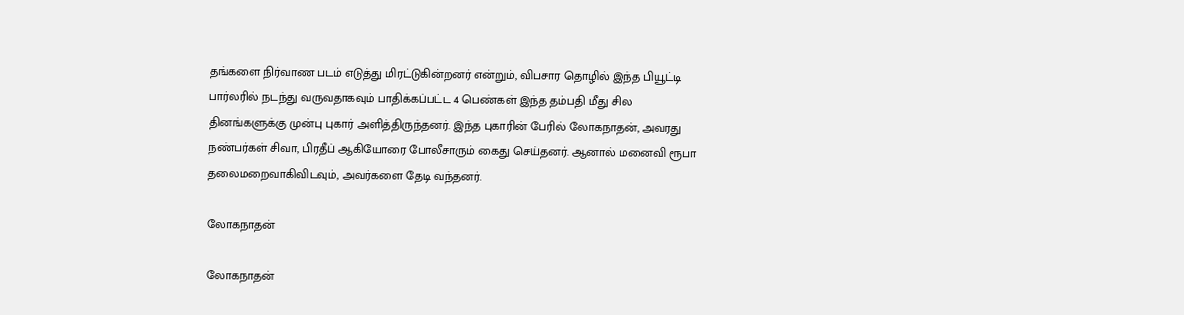தங்களை நிர்வாண படம் எடுத்து மிரட்டுகின்றனர் என்றும், விபசார தொழில் இந்த பியூட்டி பார்லரில் நடந்து வருவதாகவும் பாதிக்கப்பட்ட 4 பெண்கள் இந்த தம்பதி மீது சில தினங்களுக்கு முன்பு புகார் அளித்திருந்தனர். இந்த புகாரின் பேரில் லோகநாதன், அவரது நண்பர்கள் சிவா, பிரதீப் ஆகியோரை போலீசாரும் கைது செய்தனர். ஆனால் மனைவி ரூபா தலைமறைவாகிவிடவும், அவர்களை தேடி வந்தனர்.

லோகநாதன்

லோகநாதன்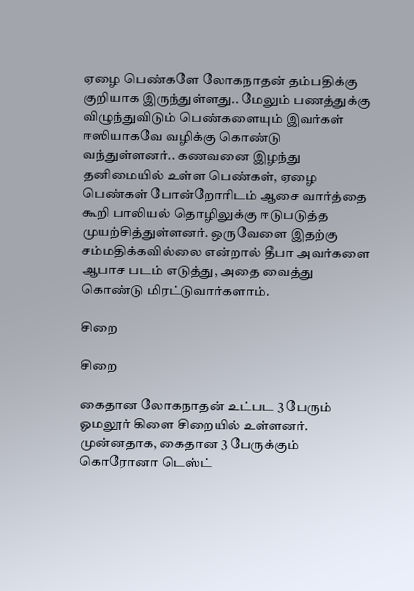ஏழை பெண்களே லோகநாதன் தம்பதிக்கு குறியாக இருந்துள்ளது.. மேலும் பணத்துக்கு விழுந்துவிடும் பெண்களையும் இவர்கள் ஈஸியாகவே வழிக்கு கொண்டு வந்துள்ளனர்.. கணவனை இழந்து தனிமையில் உள்ள பெண்கள், ஏழை பெண்கள் போன்றோரிடம் ஆசை வார்த்தை கூறி பாலியல் தொழிலுக்கு ஈடுபடுத்த முயற்சித்துள்ளனர். ஒருவேளை இதற்கு சம்மதிக்கவில்லை என்றால் தீபா அவர்களை ஆபாச படம் எடுத்து, அதை வைத்து கொண்டு மிரட்டுவார்களாம்.

சிறை

சிறை

கைதான லோகநாதன் உட்பட 3 பேரும் ஓமலூர் கிளை சிறையில் உள்ளனர். முன்னதாக, கைதான 3 பேருக்கும் கொரோனா டெஸ்ட்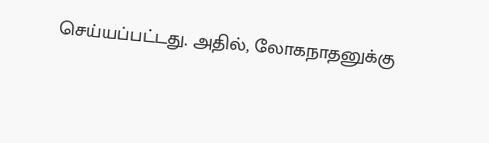செய்யப்பட்டது. அதில், லோகநாதனுக்கு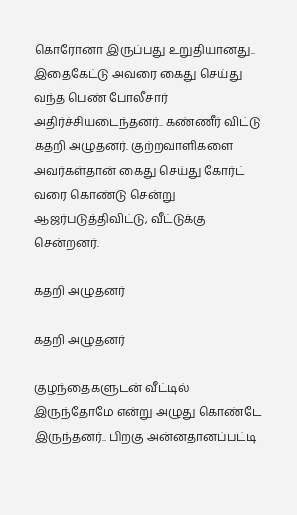கொரோனா இருப்பது உறுதியானது.. இதைகேட்டு அவரை கைது செய்து வந்த பெண் போலீசார் அதிர்ச்சியடைந்தனர்.. கண்ணீர் விட்டு கதறி அழுதனர். குற்றவாளிகளை அவர்கள்தான் கைது செய்து கோர்ட் வரை கொண்டு சென்று ஆஜர்படுத்திவிட்டு, வீட்டுக்கு சென்றனர்.

கதறி அழுதனர்

கதறி அழுதனர்

குழந்தைகளுடன் வீட்டில் இருந்தோமே என்று அழுது கொண்டே இருந்தனர்.. பிறகு அன்னதானப்பட்டி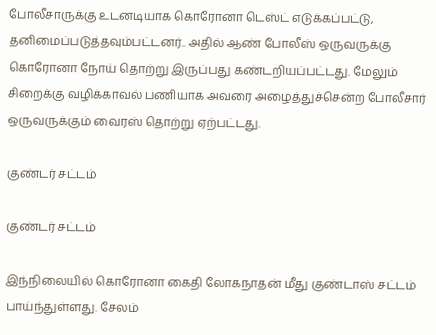போலீசாருக்கு உடனடியாக கொரோனா டெஸ்ட் எடுக்கப்பட்டு, தனிமைப்படுத்தவும்பட்டனர்.. அதில் ஆண் போலீஸ் ஒருவருக்கு கொரோனா நோய் தொற்று இருப்பது கண்டறியப்பட்டது. மேலும் சிறைக்கு வழிக்காவல் பணியாக அவரை அழைத்துச்சென்ற போலீசார் ஒருவருக்கும் வைரஸ் தொற்று ஏற்பட்டது.

குண்டர் சட்டம்

குண்டர் சட்டம்

இந்நிலையில் கொரோனா கைதி லோகநாதன் மீது குண்டாஸ் சட்டம் பாய்ந்துள்ளது. சேலம்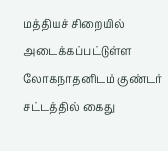மத்தியச் சிறையில் அடைக்கப்பட்டுள்ள லோகநாதனிடம் குண்டர் சட்டத்தில் கைது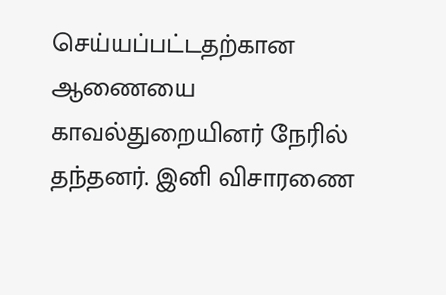செய்யப்பட்டதற்கான ஆணையை காவல்துறையினர் நேரில் தந்தனர். இனி விசாரணை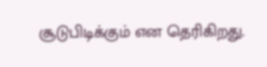சூடுபிடிக்கும் என தெரிகிறது.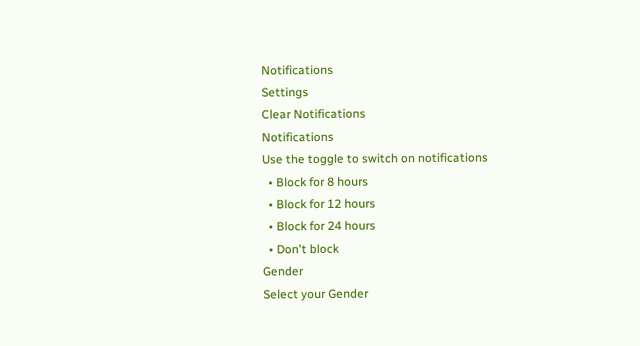Notifications
Settings
Clear Notifications
Notifications
Use the toggle to switch on notifications
  • Block for 8 hours
  • Block for 12 hours
  • Block for 24 hours
  • Don't block
Gender
Select your Gender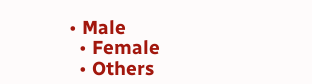• Male
  • Female
  • Others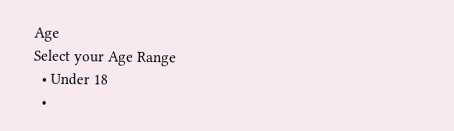Age
Select your Age Range
  • Under 18
  •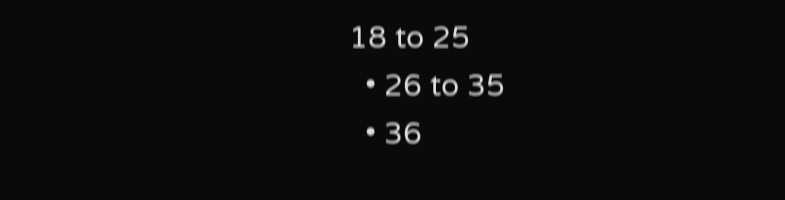18 to 25
  • 26 to 35
  • 36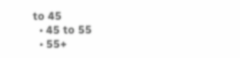to 45
  • 45 to 55
  • 55+